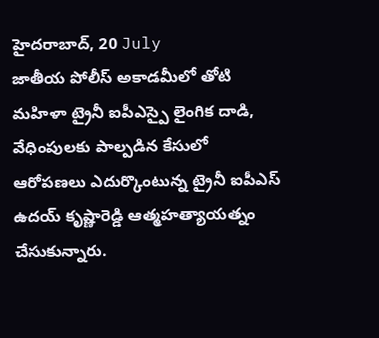హైదరాబాద్, 20 July
జాతీయ పోలీస్ అకాడమీలో తోటి మహిళా ట్రైనీ ఐపీఎస్పై లైంగిక దాడి, వేధింపులకు పాల్పడిన కేసులో ఆరోపణలు ఎదుర్కొంటున్న ట్రైనీ ఐపీఎస్ ఉదయ్ కృష్ణారెడ్డి ఆత్మహత్యాయత్నం చేసుకున్నారు.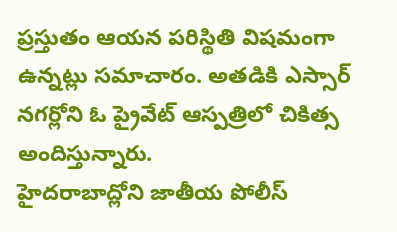ప్రస్తుతం ఆయన పరిస్థితి విషమంగా ఉన్నట్లు సమాచారం. అతడికి ఎస్సార్ నగర్లోని ఓ ప్రైవేట్ ఆస్పత్రిలో చికిత్స అందిస్తున్నారు.
హైదరాబాద్లోని జాతీయ పోలీస్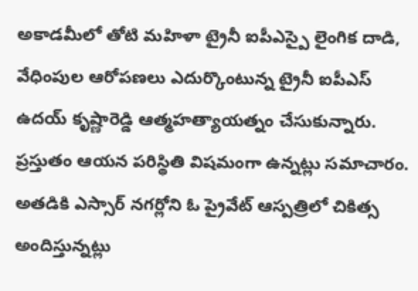అకాడమీలో తోటి మహిళా ట్రైనీ ఐపీఎస్పై లైంగిక దాడి, వేధింపుల ఆరోపణలు ఎదుర్కొంటున్న ట్రైనీ ఐపీఎస్ ఉదయ్ కృష్ణారెడ్డి ఆత్మహత్యాయత్నం చేసుకున్నారు. ప్రస్తుతం ఆయన పరిస్థితి విషమంగా ఉన్నట్లు సమాచారం. అతడికి ఎస్సార్ నగర్లోని ఓ ప్రైవేట్ ఆస్పత్రిలో చికిత్స అందిస్తున్నట్లు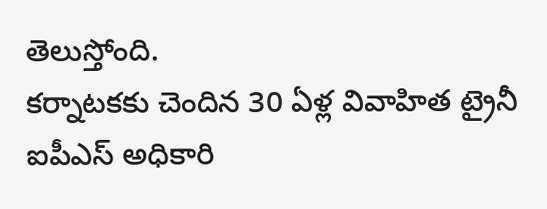తెలుస్తోంది.
కర్నాటకకు చెందిన 30 ఏళ్ల వివాహిత ట్రైనీ ఐపీఎస్ అధికారి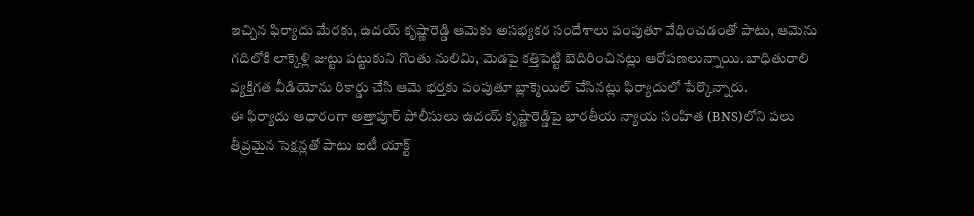ఇచ్చిన ఫిర్యాదు మేరకు, ఉదయ్ కృష్ణారెడ్డి ఆమెకు అసభ్యకర సందేశాలు పంపుతూ వేధించడంతో పాటు, ఆమెను గదిలోకి లాక్కెళ్లి జుట్టు పట్టుకుని గొంతు నులిమి, మెడపై కత్తిపెట్టి బెదిరించినట్లు ఆరోపణలున్నాయి. బాధితురాలి వ్యక్తిగత వీడియోను రికార్డు చేసి ఆమె భర్తకు పంపుతూ బ్లాక్మెయిల్ చేసినట్లు ఫిర్యాదులో పేర్కొన్నారు.
ఈ ఫిర్యాదు ఆధారంగా అత్తాపూర్ పోలీసులు ఉదయ్ కృష్ణారెడ్డిపై భారతీయ న్యాయ సంహిత (BNS)లోని పలు తీవ్రమైన సెక్షన్లతో పాటు ఐటీ యాక్ట్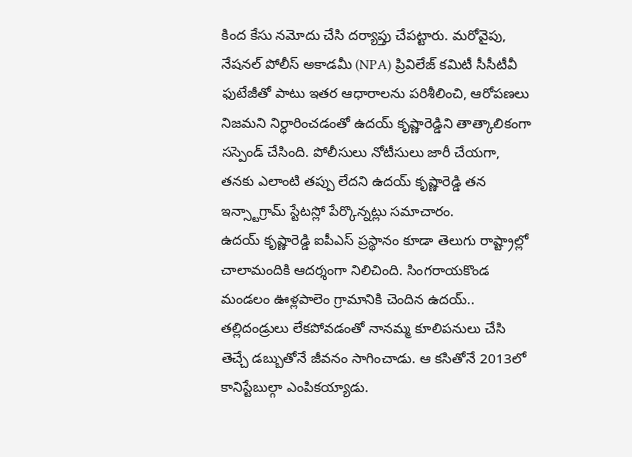కింద కేసు నమోదు చేసి దర్యాప్తు చేపట్టారు. మరోవైపు, నేషనల్ పోలీస్ అకాడమీ (NPA) ప్రివిలేజ్ కమిటీ సీసీటీవీ ఫుటేజీతో పాటు ఇతర ఆధారాలను పరిశీలించి, ఆరోపణలు నిజమని నిర్ధారించడంతో ఉదయ్ కృష్ణారెడ్డిని తాత్కాలికంగా సస్పెండ్ చేసింది. పోలీసులు నోటీసులు జారీ చేయగా, తనకు ఎలాంటి తప్పు లేదని ఉదయ్ కృష్ణారెడ్డి తన ఇన్స్టాగ్రామ్ స్టేటస్లో పేర్కొన్నట్లు సమాచారం.
ఉదయ్ కృష్ణారెడ్డి ఐపీఎస్ ప్రస్థానం కూడా తెలుగు రాష్ట్రాల్లో చాలామందికి ఆదర్శంగా నిలిచింది. సింగరాయకొండ మండలం ఊళ్లపాలెం గ్రామానికి చెందిన ఉదయ్.. తల్లిదండ్రులు లేకపోవడంతో నానమ్మ కూలిపనులు చేసి తెచ్చే డబ్బుతోనే జీవనం సాగించాడు. ఆ కసితోనే 2013లో కానిస్టేబుల్గా ఎంపికయ్యాడు.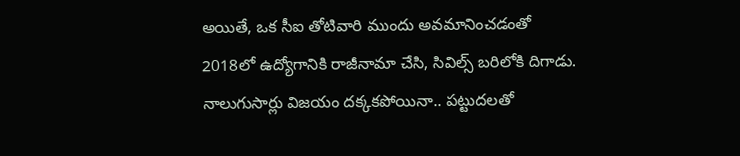అయితే, ఒక సీఐ తోటివారి ముందు అవమానించడంతో 2018లో ఉద్యోగానికి రాజీనామా చేసి, సివిల్స్ బరిలోకి దిగాడు. నాలుగుసార్లు విజయం దక్కకపోయినా.. పట్టుదలతో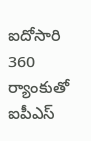ఐదోసారి 360 ర్యాంకుతో ఐపీఎస్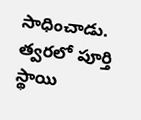సాధించాడు. త్వరలో పూర్తి స్థాయి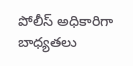పోలీస్ అధికారిగా బాధ్యతలు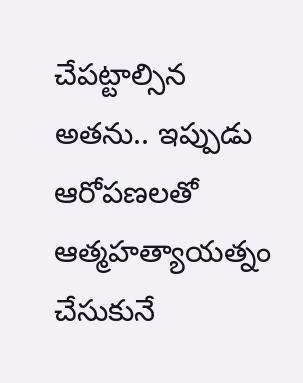చేపట్టాల్సిన అతను.. ఇప్పుడు ఆరోపణలతో ఆత్మహత్యాయత్నం చేసుకునే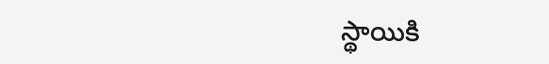స్థాయికి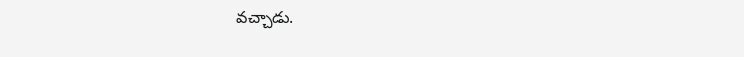వచ్చాడు.